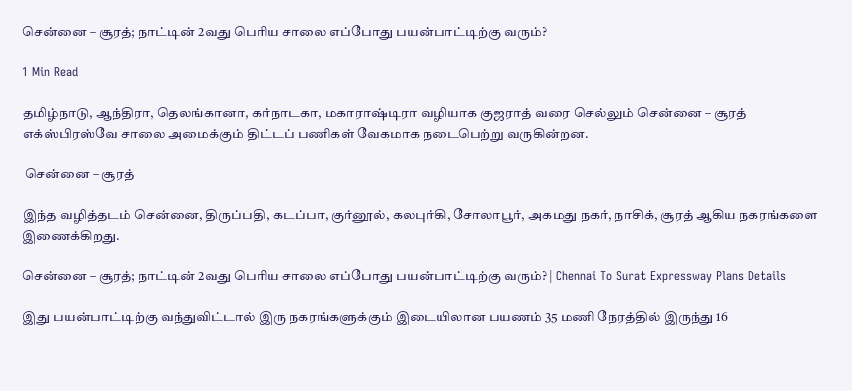சென்னை – சூரத்; நாட்டின் 2வது பெரிய சாலை எப்போது பயன்பாட்டிற்கு வரும்?

1 Min Read

தமிழ்நாடு, ஆந்திரா, தெலங்கானா, கர்நாடகா, மகாராஷ்டிரா வழியாக குஜராத் வரை செல்லும் சென்னை – சூரத் எக்ஸ்பிரஸ்வே சாலை அமைக்கும் திட்டப் பணிகள் வேகமாக நடைபெற்று வருகின்றன.

 சென்னை – சூரத்

இந்த வழித்தடம் சென்னை, திருப்பதி, கடப்பா, குர்னூல், கலபுர்கி, சோலாபூர், அகமது நகர், நாசிக், சூரத் ஆகிய நகரங்களை இணைக்கிறது.

சென்னை – சூரத்; நாட்டின் 2வது பெரிய சாலை எப்போது பயன்பாட்டிற்கு வரும்? | Chennai To Surat Expressway Plans Details

இது பயன்பாட்டிற்கு வந்துவிட்டால் இரு நகரங்களுக்கும் இடையிலான பயணம் 35 மணி நேரத்தில் இருந்து 16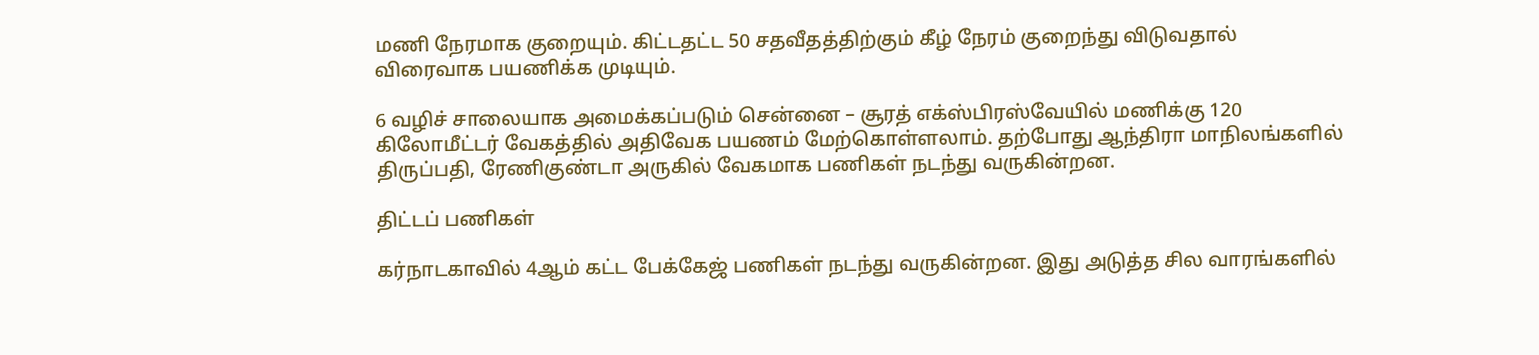மணி நேரமாக குறையும். கிட்டதட்ட 50 சதவீதத்திற்கும் கீழ் நேரம் குறைந்து விடுவதால் விரைவாக பயணிக்க முடியும்.

6 வழிச் சாலையாக அமைக்கப்படும் சென்னை – சூரத் எக்ஸ்பிரஸ்வேயில் மணிக்கு 120 கிலோமீட்டர் வேகத்தில் அதிவேக பயணம் மேற்கொள்ளலாம். தற்போது ஆந்திரா மாநிலங்களில் திருப்பதி, ரேணிகுண்டா அருகில் வேகமாக பணிகள் நடந்து வருகின்றன.

திட்டப் பணிகள்

கர்நாடகாவில் 4ஆம் கட்ட பேக்கேஜ் பணிகள் நடந்து வருகின்றன. இது அடுத்த சில வாரங்களில்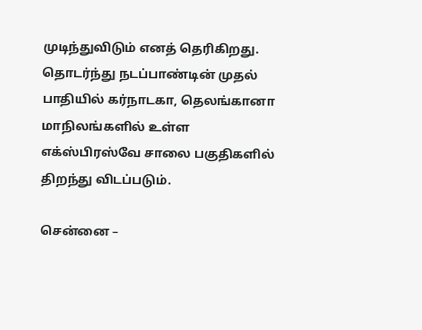முடிந்துவிடும் எனத் தெரிகிறது. தொடர்ந்து நடப்பாண்டின் முதல் பாதியில் கர்நாடகா, தெலங்கானா மாநிலங்களில் உள்ள எக்ஸ்பிரஸ்வே சாலை பகுதிகளில் திறந்து விடப்படும்.

சென்னை –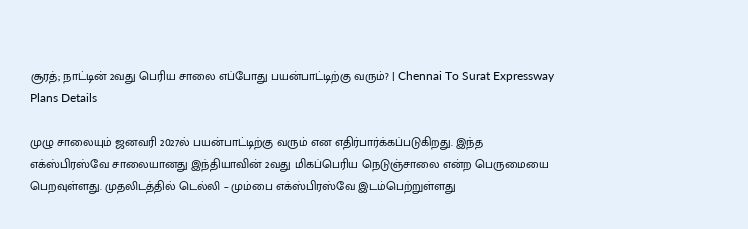சூரத்; நாட்டின் 2வது பெரிய சாலை எப்போது பயன்பாட்டிற்கு வரும்? | Chennai To Surat Expressway Plans Details

முழு சாலையும் ஜனவரி 2027ல் பயன்பாட்டிற்கு வரும் என எதிர்பார்க்கப்படுகிறது. இந்த எக்ஸ்பிரஸ்வே சாலையானது இந்தியாவின் 2வது மிகப்பெரிய நெடுஞ்சாலை என்ற பெருமையை பெறவுள்ளது. முதலிடத்தில் டெல்லி – மும்பை எக்ஸ்பிரஸ்வே இடம்பெற்றுள்ளது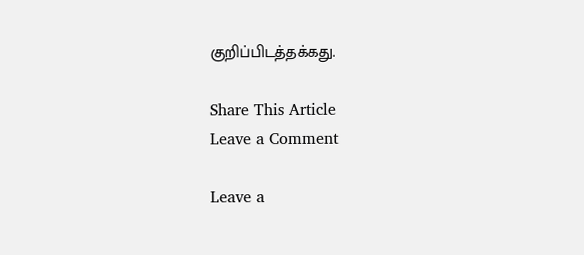குறிப்பிடத்தக்கது.

Share This Article
Leave a Comment

Leave a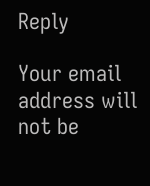Reply

Your email address will not be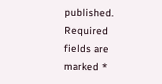published. Required fields are marked *